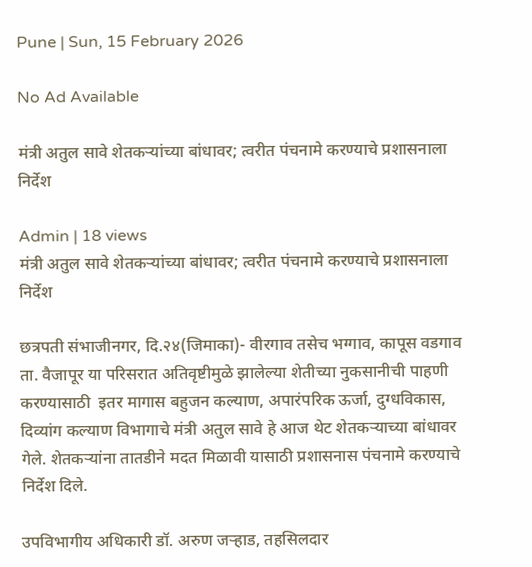Pune | Sun, 15 February 2026

No Ad Available

मंत्री अतुल सावे शेतकऱ्यांच्या बांधावर; त्वरीत पंचनामे करण्याचे प्रशासनाला निर्देश

Admin | 18 views
मंत्री अतुल सावे शेतकऱ्यांच्या बांधावर; त्वरीत पंचनामे करण्याचे प्रशासनाला निर्देश

छत्रपती संभाजीनगर, दि.२४(जिमाका)- वीरगाव तसेच भग्गाव, कापूस वडगाव ता. वैजापूर या परिसरात अतिवृष्टीमुळे झालेल्या शेतीच्या नुकसानीची पाहणी करण्यासाठी  इतर मागास बहुजन कल्याण, अपारंपरिक ऊर्जा, दुग्धविकास, दिव्यांग कल्याण विभागाचे मंत्री अतुल सावे हे आज थेट शेतकऱ्याच्या बांधावर गेले. शेतकऱ्यांना तातडीने मदत मिळावी यासाठी प्रशासनास पंचनामे करण्याचे निर्देश दिले.

उपविभागीय अधिकारी डॉ. अरुण जऱ्हाड, तहसिलदार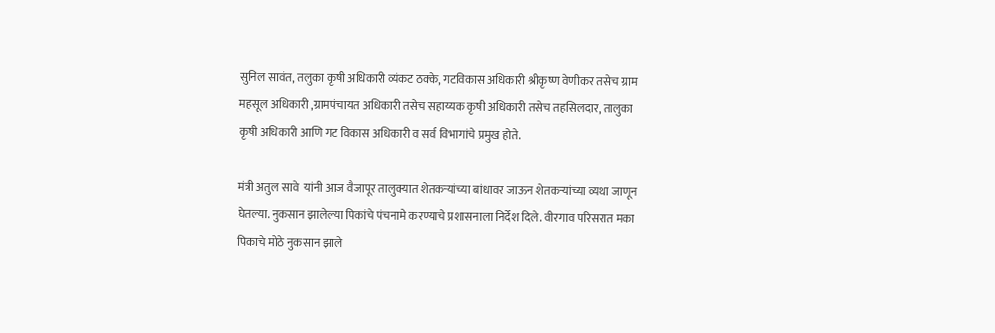सुनिल सावंत, तलुका कृषी अधिकारी व्यंकट ठक्के, गटविकास अधिकारी श्रीकृष्ण वेणीकर तसेच ग्राम महसूल अधिकारी ,ग्रामपंचायत अधिकारी तसेच सहाय्यक कृषी अधिकारी तसेच तहसिलदार, तालुका कृषी अधिकारी आणि गट विकास अधिकारी व सर्व विभागांचे प्रमुख होते.

मंत्री अतुल सावे  यांनी आज वैजापूर तालुक्यात शेतकऱ्यांच्या बांधावर जाऊन शेतकऱ्यांच्या व्यथा जाणून घेतल्या. नुकसान झालेल्या पिकांचे पंचनामे करण्याचे प्रशासनाला निर्देश दिले. वीरगाव परिसरात मका पिकाचे मोठे नुकसान झाले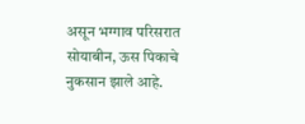असून भग्गाव परिसरात सोयाबीन, ऊस पिकाचे नुकसान झाले आहे.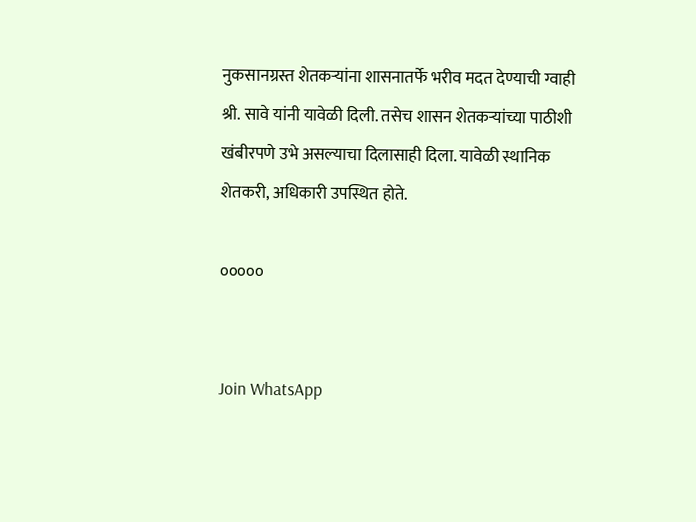नुकसानग्रस्त शेतकऱ्यांना शासनातर्फे भरीव मदत देण्याची ग्वाही श्री. सावे यांनी यावेळी दिली. तसेच शासन शेतकऱ्यांच्या पाठीशी खंबीरपणे उभे असल्याचा दिलासाही दिला. यावेळी स्थानिक शेतकरी, अधिकारी उपस्थित होते.

०००००


Join WhatsApp